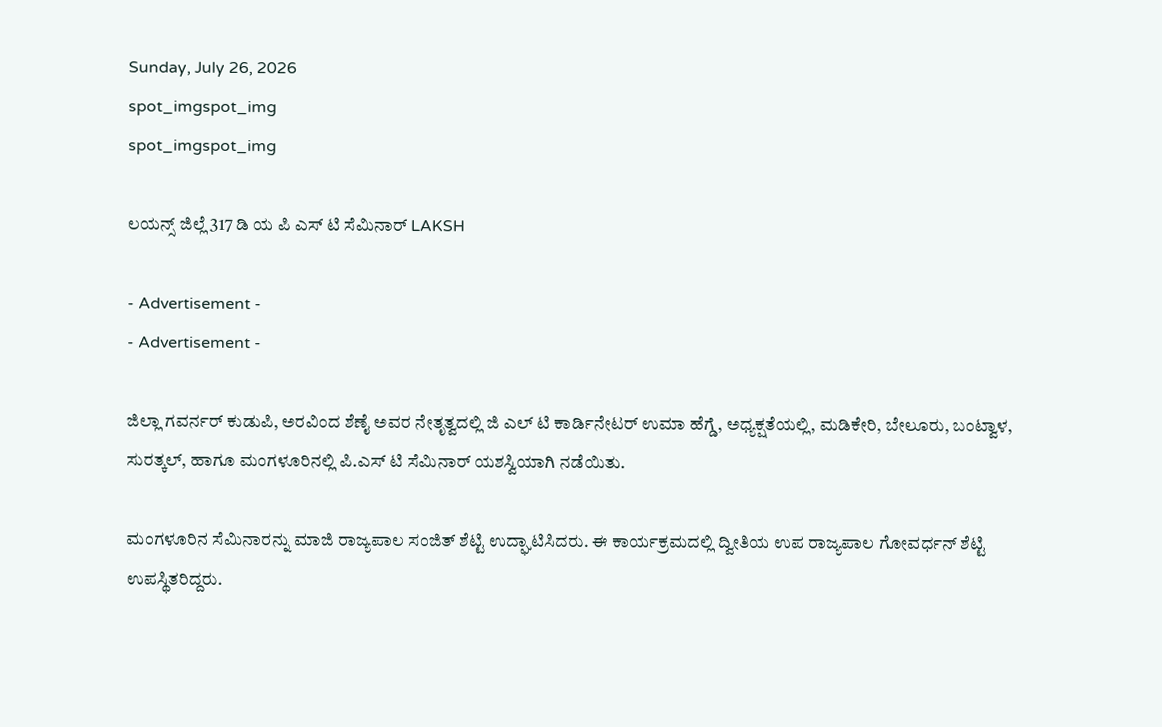Sunday, July 26, 2026
spot_imgspot_img
spot_imgspot_img

ಲಯನ್ಸ್ ಜಿಲ್ಲೆ 317 ಡಿ ಯ ಪಿ ಎಸ್ ಟಿ ಸೆಮಿನಾರ್ LAKSH

- Advertisement -
- Advertisement -

ಜಿಲ್ಲಾ ಗವರ್ನರ್ ಕುಡುಪಿ, ಅರವಿಂದ ಶೆಣೈ ಅವರ ನೇತೃತ್ವದಲ್ಲಿ ಜಿ ಎಲ್ ಟಿ ಕಾರ್ಡಿನೇಟರ್ ಉಮಾ ಹೆಗ್ಡೆ, ಅಧ್ಯಕ್ಷತೆಯಲ್ಲಿ, ಮಡಿಕೇರಿ, ಬೇಲೂರು, ಬಂಟ್ವಾಳ, ಸುರತ್ಕಲ್, ಹಾಗೂ ಮಂಗಳೂರಿನಲ್ಲಿ ಪಿ.ಎಸ್ ಟಿ ಸೆಮಿನಾರ್ ಯಶಸ್ವಿಯಾಗಿ ನಡೆಯಿತು.

ಮಂಗಳೂರಿನ ಸೆಮಿನಾರನ್ನು ಮಾಜಿ ರಾಜ್ಯಪಾಲ ಸಂಜಿತ್ ಶೆಟ್ಟಿ ಉದ್ಘಾಟಿಸಿದರು. ಈ ಕಾರ್ಯಕ್ರಮದಲ್ಲಿ ದ್ವೀತಿಯ ಉಪ ರಾಜ್ಯಪಾಲ ಗೋವರ್ಧನ್ ಶೆಟ್ಟಿ ಉಪಸ್ಥಿತರಿದ್ದರು.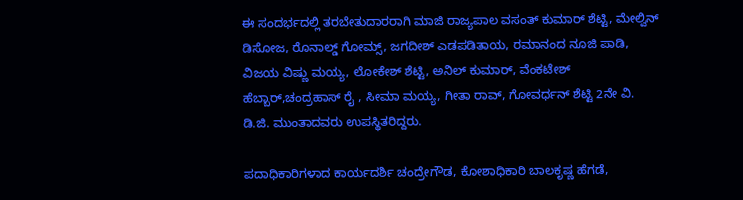ಈ ಸಂದರ್ಭದಲ್ಲಿ ತರಬೇತುದಾರರಾಗಿ ಮಾಜಿ ರಾಜ್ಯಪಾಲ ವಸಂತ್ ಕುಮಾರ್ ಶೆಟ್ಟಿ, ಮೇಲ್ವಿನ್ ಡಿಸೋಜ, ರೊನಾಲ್ಡ್ ಗೋಮ್ಸ್, ಜಗದೀಶ್ ಎಡಪಡಿತಾಯ, ರಮಾನಂದ ನೂಜಿ ಪಾಡಿ, ವಿಜಯ ವಿಷ್ಣು ಮಯ್ಯ, ಲೋಕೇಶ್ ಶೆಟ್ಟಿ, ಅನಿಲ್ ಕುಮಾರ್, ವೆಂಕಟೇಶ್ ಹೆಬ್ಬಾರ್,ಚಂದ್ರಹಾಸ್ ರೈ , ಸೀಮಾ ಮಯ್ಯ, ಗೀತಾ ರಾವ್, ಗೋವರ್ಧನ್ ಶೆಟ್ಟಿ 2ನೇ ವಿ. ಡಿ.ಜಿ. ಮುಂತಾದವರು ಉಪಸ್ಥಿತರಿದ್ದರು.

ಪದಾಧಿಕಾರಿಗಳಾದ ಕಾರ್ಯದರ್ಶಿ ಚಂದ್ರೇಗೌಡ, ಕೋಶಾಧಿಕಾರಿ ಬಾಲಕೃಷ್ಣ ಹೆಗಡೆ,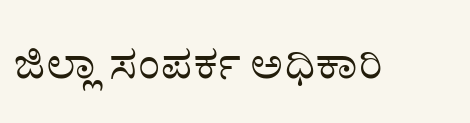ಜಿಲ್ಲಾ ಸಂಪರ್ಕ ಅಧಿಕಾರಿ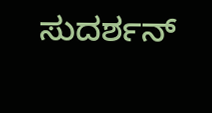ಸುದರ್ಶನ್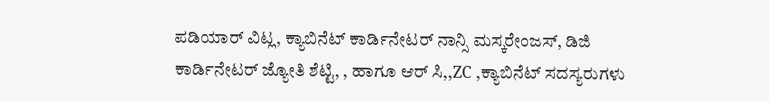ಪಡಿಯಾರ್ ವಿಟ್ಲ, ಕ್ಯಾಬಿನೆಟ್ ಕಾರ್ಡಿನೇಟರ್ ನಾನ್ಸಿ ಮಸ್ಕರೇಂಜಸ್, ಡಿಜಿ ಕಾರ್ಡಿನೇಟರ್ ಜ್ಯೋತಿ ಶೆಟ್ಟಿ, , ಹಾಗೂ ಆರ್ ಸಿ,,ZC ,ಕ್ಯಾಬಿನೆಟ್ ಸದಸ್ಯರುಗಳು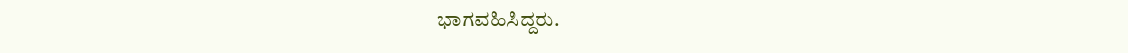ಭಾಗವಹಿಸಿದ್ದರು.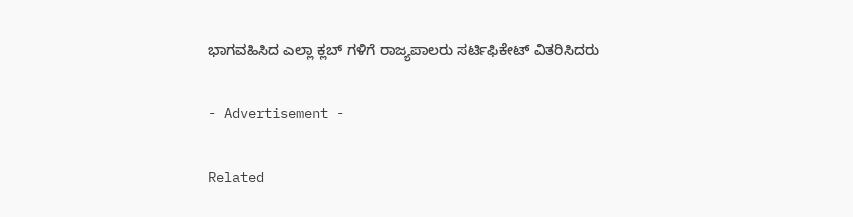ಭಾಗವಹಿಸಿದ ಎಲ್ಲಾ ಕ್ಲಬ್ ಗಳಿಗೆ ರಾಜ್ಯಪಾಲರು ಸರ್ಟಿಫಿಕೇಟ್ ವಿತರಿಸಿದರು

- Advertisement -

Related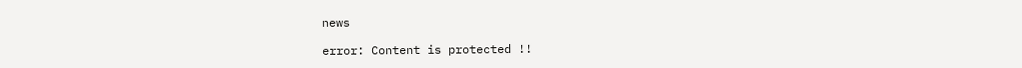news

error: Content is protected !!